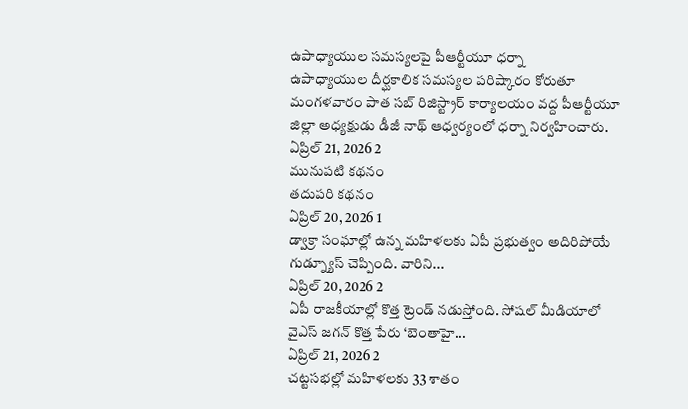ఉపాధ్యాయుల సమస్యలపై పీఆర్టీయూ ధర్నా
ఉపాధ్యాయుల దీర్ఘకాలిక సమస్యల పరిష్కారం కోరుతూ మంగళవారం పాత సబ్ రిజిస్ట్రార్ కార్యాలయం వద్ద పీఆర్టీయూ జిల్లా అధ్యక్షుడు డీజీ నాథ్ ఆధ్వర్యంలో ధర్నా నిర్వహించారు.
ఏప్రిల్ 21, 2026 2
మునుపటి కథనం
తదుపరి కథనం
ఏప్రిల్ 20, 2026 1
డ్వాక్రా సంఘాల్లో ఉన్న మహిళలకు ఏపీ ప్రభుత్వం అదిరిపోయే గుడ్న్యూస్ చెప్పింది. వారిని...
ఏప్రిల్ 20, 2026 2
ఏపీ రాజకీయాల్లో కొత్త ట్రెండ్ నడుస్తోంది. సోషల్ మీడియాలో వైఎస్ జగన్ కొత్త పేరు ‘బెంతాహై...
ఏప్రిల్ 21, 2026 2
చట్టసభల్లో మహిళలకు 33 శాతం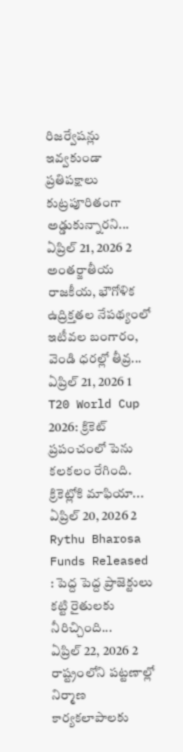రిజర్వేషన్లు ఇవ్వకుండా ప్రతిపక్షాలు కుట్రపూరితంగా అడ్డుకున్నారని...
ఏప్రిల్ 21, 2026 2
అంతర్జాతీయ రాజకీయ, భౌగోళిక ఉద్రిక్తతల నేపథ్యంలో ఇటీవల బంగారం, వెండి ధరల్లో తీవ్ర...
ఏప్రిల్ 21, 2026 1
T20 World Cup 2026: క్రికెట్ ప్రపంచంలో పెను కలకలం రేగింది. క్రికెట్లోకి మాఫియా...
ఏప్రిల్ 20, 2026 2
Rythu Bharosa Funds Released : పెద్ద పెద్ద ప్రాజెక్టులు కట్టి రైతులకు నీరిచ్చింది...
ఏప్రిల్ 22, 2026 2
రాష్ట్రంలోని పట్టణాల్లో నిర్మాణ కార్యకలాపాలకు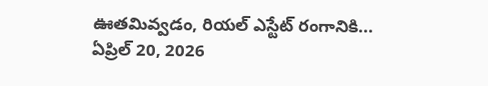ఊతమివ్వడం, రియల్ ఎస్టేట్ రంగానికి...
ఏప్రిల్ 20, 2026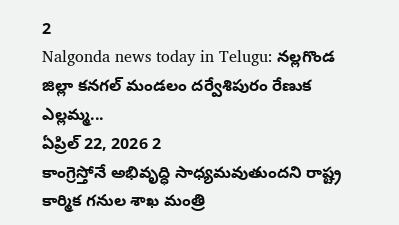2
Nalgonda news today in Telugu: నల్లగొండ జిల్లా కనగల్ మండలం దర్వేశిపురం రేణుక ఎల్లమ్మ...
ఏప్రిల్ 22, 2026 2
కాంగ్రెస్తోనే అభివృద్ధి సాధ్యమవుతుందని రాష్ట్ర కార్మిక గనుల శాఖ మంత్రి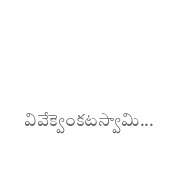వివేక్వెంకటస్వామి...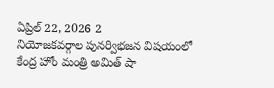ఏప్రిల్ 22, 2026 2
నియోజకవర్గాల పునర్విభజన విషయంలో కేంద్ర హోం మంత్రి అమిత్ షా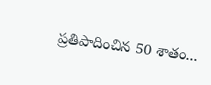ప్రతిపాదించిన 50 శాతం...